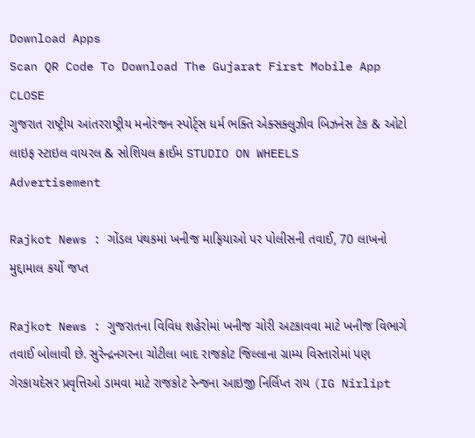Download Apps
Scan QR Code To Download The Gujarat First Mobile App CLOSE
ગુજરાત રાષ્ટ્રીય આંતરરાષ્ટ્રીય મનોરંજન સ્પોર્ટ્સ ધર્મ ભક્તિ એક્સક્લુઝીવ બિઝનેસ ટેક & ઓટો લાઇફ સ્ટાઇલ વાયરલ & સોશિયલ ક્રાઈમ STUDIO ON WHEELS
Advertisement

Rajkot News : ગોંડલ પંથકમાં ખનીજ માફિયાઓ પર પોલીસની તવાઈ, 70 લાખનો મુદ્દામાલ કર્યો જપ્ત

Rajkot News : ગુજરાતના વિવિધ શહેરોમાં ખનીજ ચોરી અટકાવવા માટે ખનીજ વિભાગે તવાઈ બોલાવી છે. સુરેન્દ્રનગરના ચોટીલા બાદ રાજકોટ જિલ્લાના ગ્રામ્ય વિસ્તારોમાં પણ ગેરકાયદેસર પ્રવૃત્તિઓ ડામવા માટે રાજકોટ રેન્જના આઇજી નિર્લિપ્ત રાય (IG Nirlipt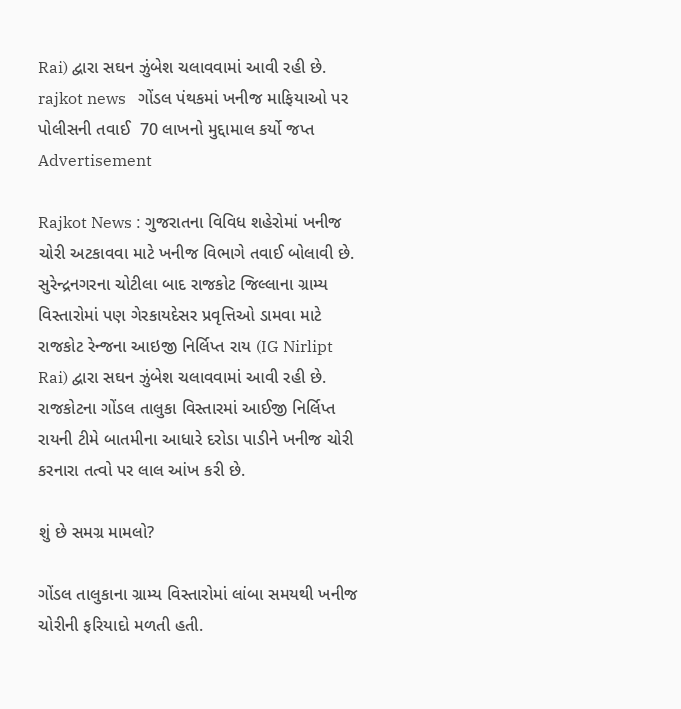Rai) દ્વારા સઘન ઝુંબેશ ચલાવવામાં આવી રહી છે.
rajkot news   ગોંડલ પંથકમાં ખનીજ માફિયાઓ પર પોલીસની તવાઈ  70 લાખનો મુદ્દામાલ કર્યો જપ્ત
Advertisement

Rajkot News : ગુજરાતના વિવિધ શહેરોમાં ખનીજ ચોરી અટકાવવા માટે ખનીજ વિભાગે તવાઈ બોલાવી છે. સુરેન્દ્રનગરના ચોટીલા બાદ રાજકોટ જિલ્લાના ગ્રામ્ય વિસ્તારોમાં પણ ગેરકાયદેસર પ્રવૃત્તિઓ ડામવા માટે રાજકોટ રેન્જના આઇજી નિર્લિપ્ત રાય (IG Nirlipt Rai) દ્વારા સઘન ઝુંબેશ ચલાવવામાં આવી રહી છે. રાજકોટના ગોંડલ તાલુકા વિસ્તારમાં આઈજી નિર્લિપ્ત રાયની ટીમે બાતમીના આધારે દરોડા પાડીને ખનીજ ચોરી કરનારા તત્વો પર લાલ આંખ કરી છે.

શું છે સમગ્ર મામલો?

ગોંડલ તાલુકાના ગ્રામ્ય વિસ્તારોમાં લાંબા સમયથી ખનીજ ચોરીની ફરિયાદો મળતી હતી.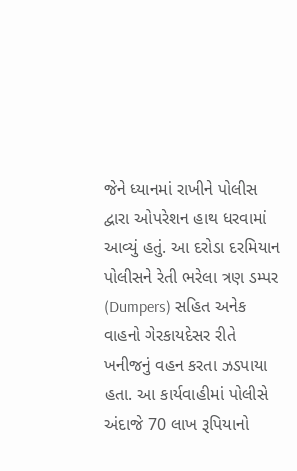જેને ધ્યાનમાં રાખીને પોલીસ દ્વારા ઓપરેશન હાથ ધરવામાં આવ્યું હતું. આ દરોડા દરમિયાન પોલીસને રેતી ભરેલા ત્રણ ડમ્પર (Dumpers) સહિત અનેક વાહનો ગેરકાયદેસર રીતે ખનીજનું વહન કરતા ઝડપાયા હતા. આ કાર્યવાહીમાં પોલીસે અંદાજે 70 લાખ રૂપિયાનો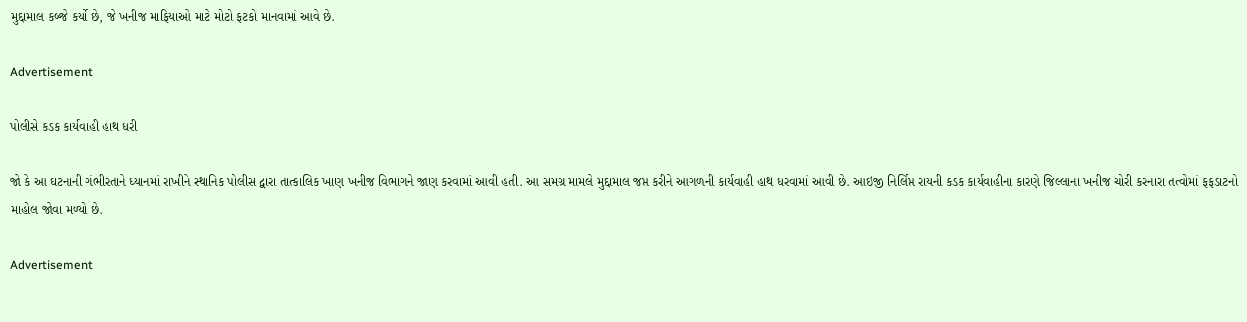મુદ્દામાલ કબ્જે કર્યો છે, જે ખનીજ માફિયાઓ માટે મોટો ફટકો માનવામાં આવે છે.

Advertisement

પોલીસે કડક કાર્યવાહી હાથ ધરી

જો કે આ ઘટનાની ગંભીરતાને ધ્યાનમાં રાખીને સ્થાનિક પોલીસ દ્વારા તાત્કાલિક ખાણ ખનીજ વિભાગને જાણ કરવામાં આવી હતી. આ સમગ્ર મામલે મુદ્દામાલ જપ્ત કરીને આગળની કાર્યવાહી હાથ ધરવામાં આવી છે. આઇજી નિર્લિપ્ત રાયની કડક કાર્યવાહીના કારણે જિલ્લાના ખનીજ ચોરી કરનારા તત્વોમાં ફફડાટનો માહોલ જોવા મળ્યો છે.

Advertisement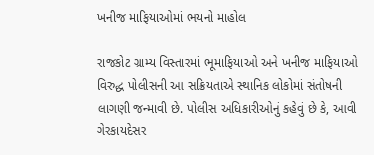ખનીજ માફિયાઓમાં ભયનો માહોલ

રાજકોટ ગ્રામ્ય વિસ્તારમાં ભૂમાફિયાઓ અને ખનીજ માફિયાઓ વિરુદ્ધ પોલીસની આ સક્રિયતાએ સ્થાનિક લોકોમાં સંતોષની લાગણી જન્માવી છે. પોલીસ અધિકારીઓનું કહેવું છે કે, આવી ગેરકાયદેસર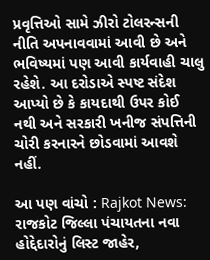પ્રવૃત્તિઓ સામે ઝીરો ટોલરન્સની નીતિ અપનાવવામાં આવી છે અને ભવિષ્યમાં પણ આવી કાર્યવાહી ચાલુ રહેશે. આ દરોડાએ સ્પષ્ટ સંદેશ આપ્યો છે કે કાયદાથી ઉપર કોઈ નથી અને સરકારી ખનીજ સંપત્તિની ચોરી કરનારને છોડવામાં આવશે નહીં.

આ પણ વાંચો : Rajkot News: રાજકોટ જિલ્લા પંચાયતના નવા હોદ્દેદારોનું લિસ્ટ જાહેર,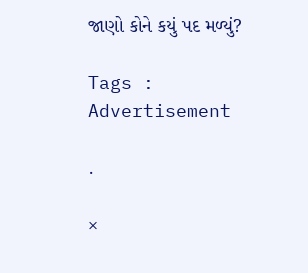જાણો કોને કયું પદ મળ્યું?

Tags :
Advertisement

.

×